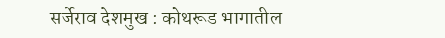सर्जेराव देशमुख : कोथरूड भागातील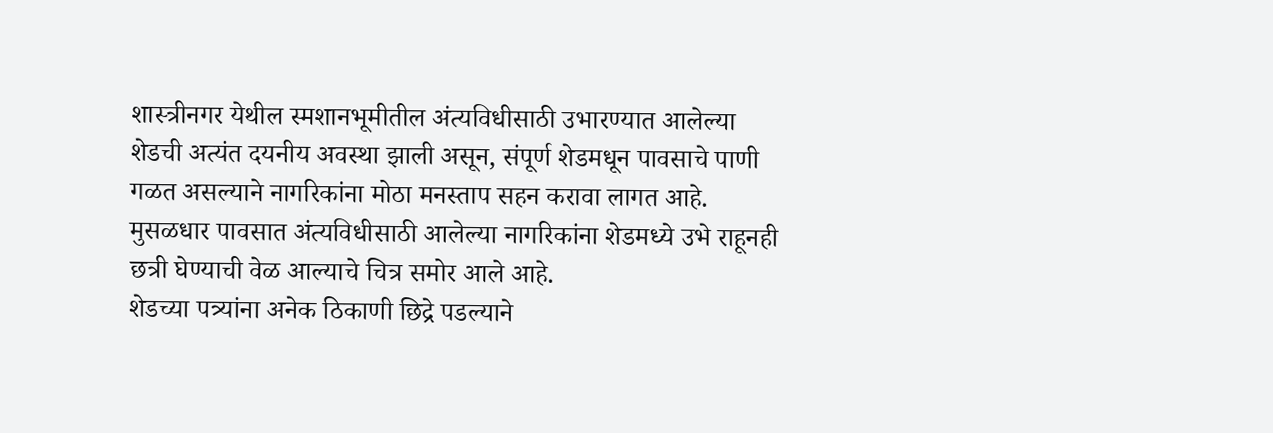शास्त्रीनगर येथील स्मशानभूमीतील अंत्यविधीसाठी उभारण्यात आलेल्या शेडची अत्यंत दयनीय अवस्था झाली असून, संपूर्ण शेडमधून पावसाचे पाणी गळत असल्याने नागरिकांना मोठा मनस्ताप सहन करावा लागत आहे. मुसळधार पावसात अंत्यविधीसाठी आलेल्या नागरिकांना शेडमध्ये उभे राहूनही छत्री घेण्याची वेळ आल्याचे चित्र समोर आले आहे.
शेडच्या पत्र्यांना अनेक ठिकाणी छिद्रे पडल्याने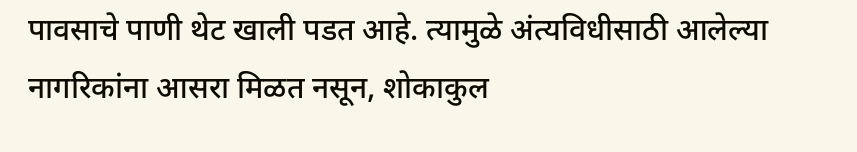पावसाचे पाणी थेट खाली पडत आहे. त्यामुळे अंत्यविधीसाठी आलेल्या नागरिकांना आसरा मिळत नसून, शोकाकुल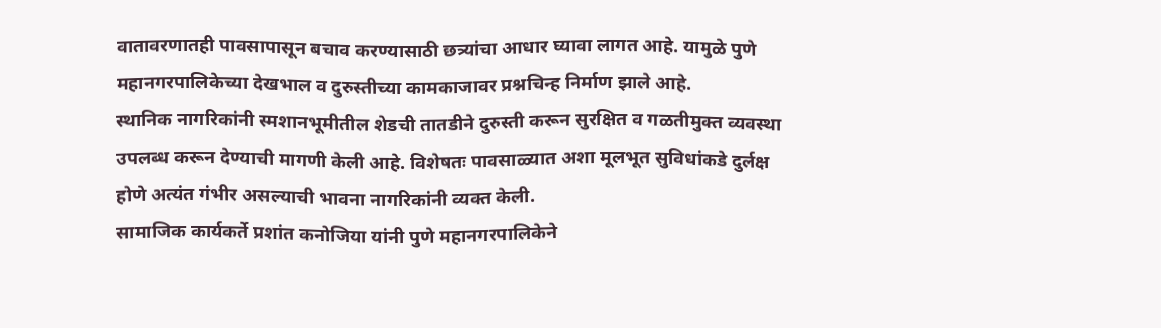वातावरणातही पावसापासून बचाव करण्यासाठी छत्र्यांचा आधार घ्यावा लागत आहे. यामुळे पुणे महानगरपालिकेच्या देखभाल व दुरुस्तीच्या कामकाजावर प्रश्नचिन्ह निर्माण झाले आहे.
स्थानिक नागरिकांनी स्मशानभूमीतील शेडची तातडीने दुरुस्ती करून सुरक्षित व गळतीमुक्त व्यवस्था उपलब्ध करून देण्याची मागणी केली आहे. विशेषतः पावसाळ्यात अशा मूलभूत सुविधांकडे दुर्लक्ष होणे अत्यंत गंभीर असल्याची भावना नागरिकांनी व्यक्त केली.
सामाजिक कार्यकर्ते प्रशांत कनोजिया यांनी पुणे महानगरपालिकेने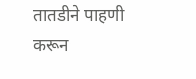तातडीने पाहणी करून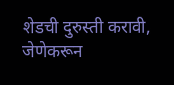शेडची दुरुस्ती करावी, जेणेकरून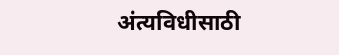अंत्यविधीसाठी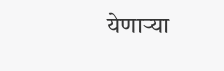येणाऱ्या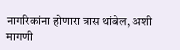नागरिकांना होणारा त्रास थांबेल, अशी मागणी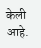केली आहे.